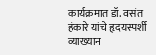कार्यक्रमात डॉ. वसंत हंकारे यांचे हृदयस्पर्शी व्याख्यान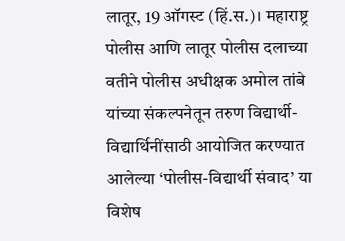लातूर, 19 ऑगस्ट (हिं.स.)। महाराष्ट्र पोलीस आणि लातूर पोलीस दलाच्या वतीने पोलीस अधीक्षक अमोल तांबे यांच्या संकल्पनेतून तरुण विद्यार्थी-विद्यार्थिनींसाठी आयोजित करण्यात आलेल्या ‘पोलीस-विद्यार्थी संवाद’ या विशेष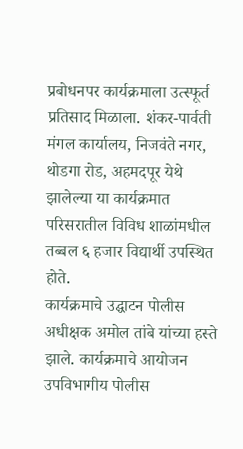प्रबोधनपर कार्यक्रमाला उत्स्फूर्त प्रतिसाद मिळाला. शंकर-पार्वती मंगल कार्यालय, निजवंते नगर, थोडगा रोड, अहमदपूर येथे झालेल्या या कार्यक्रमात परिसरातील विविध शाळांमधील तब्बल ६ हजार विद्यार्थी उपस्थित होते.
कार्यक्रमाचे उद्घाटन पोलीस अधीक्षक अमोल तांबे यांच्या हस्ते झाले. कार्यक्रमाचे आयोजन उपविभागीय पोलीस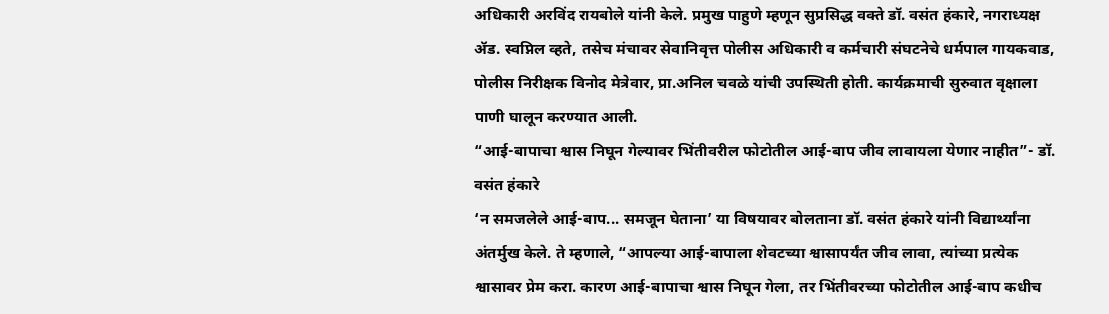अधिकारी अरविंद रायबोले यांनी केले. प्रमुख पाहुणे म्हणून सुप्रसिद्ध वक्ते डॉ. वसंत हंकारे, नगराध्यक्ष ॲड. स्वप्निल व्हते, तसेच मंचावर सेवानिवृत्त पोलीस अधिकारी व कर्मचारी संघटनेचे धर्मपाल गायकवाड, पोलीस निरीक्षक विनोद मेत्रेवार, प्रा.अनिल चवळे यांची उपस्थिती होती. कार्यक्रमाची सुरुवात वृक्षाला पाणी घालून करण्यात आली.
“आई-बापाचा श्वास निघून गेल्यावर भिंतीवरील फोटोतील आई-बाप जीव लावायला येणार नाहीत”- डॉ. वसंत हंकारे
‘न समजलेले आई-बाप... समजून घेताना’ या विषयावर बोलताना डॉ. वसंत हंकारे यांनी विद्यार्थ्यांना अंतर्मुख केले. ते म्हणाले, “आपल्या आई-बापाला शेवटच्या श्वासापर्यंत जीव लावा, त्यांच्या प्रत्येक श्वासावर प्रेम करा. कारण आई-बापाचा श्वास निघून गेला, तर भिंतीवरच्या फोटोतील आई-बाप कधीच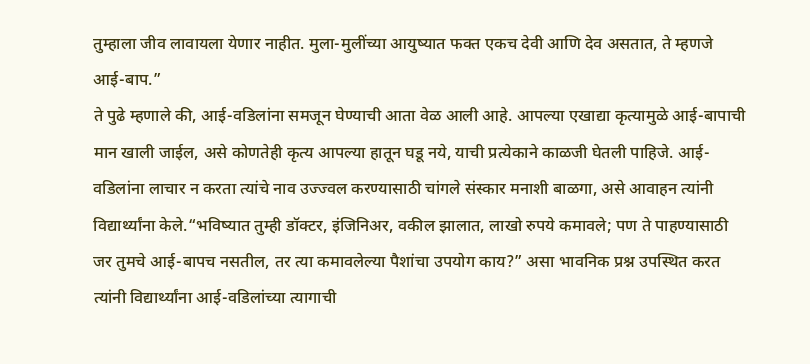तुम्हाला जीव लावायला येणार नाहीत. मुला-मुलींच्या आयुष्यात फक्त एकच देवी आणि देव असतात, ते म्हणजे आई-बाप.”
ते पुढे म्हणाले की, आई-वडिलांना समजून घेण्याची आता वेळ आली आहे. आपल्या एखाद्या कृत्यामुळे आई-बापाची मान खाली जाईल, असे कोणतेही कृत्य आपल्या हातून घडू नये, याची प्रत्येकाने काळजी घेतली पाहिजे. आई-वडिलांना लाचार न करता त्यांचे नाव उज्ज्वल करण्यासाठी चांगले संस्कार मनाशी बाळगा, असे आवाहन त्यांनी विद्यार्थ्यांना केले.“भविष्यात तुम्ही डॉक्टर, इंजिनिअर, वकील झालात, लाखो रुपये कमावले; पण ते पाहण्यासाठी जर तुमचे आई-बापच नसतील, तर त्या कमावलेल्या पैशांचा उपयोग काय?” असा भावनिक प्रश्न उपस्थित करत त्यांनी विद्यार्थ्यांना आई-वडिलांच्या त्यागाची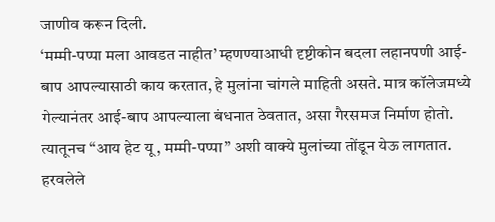जाणीव करून दिली.
‘मम्मी-पप्पा मला आवडत नाहीत’ म्हणण्याआधी दृष्टीकोन बदला लहानपणी आई-बाप आपल्यासाठी काय करतात, हे मुलांना चांगले माहिती असते. मात्र कॉलेजमध्ये गेल्यानंतर आई-बाप आपल्याला बंधनात ठेवतात, असा गैरसमज निर्माण होतो. त्यातूनच “आय हेट यू, मम्मी-पप्पा” अशी वाक्ये मुलांच्या तोंडून येऊ लागतात. हरवलेले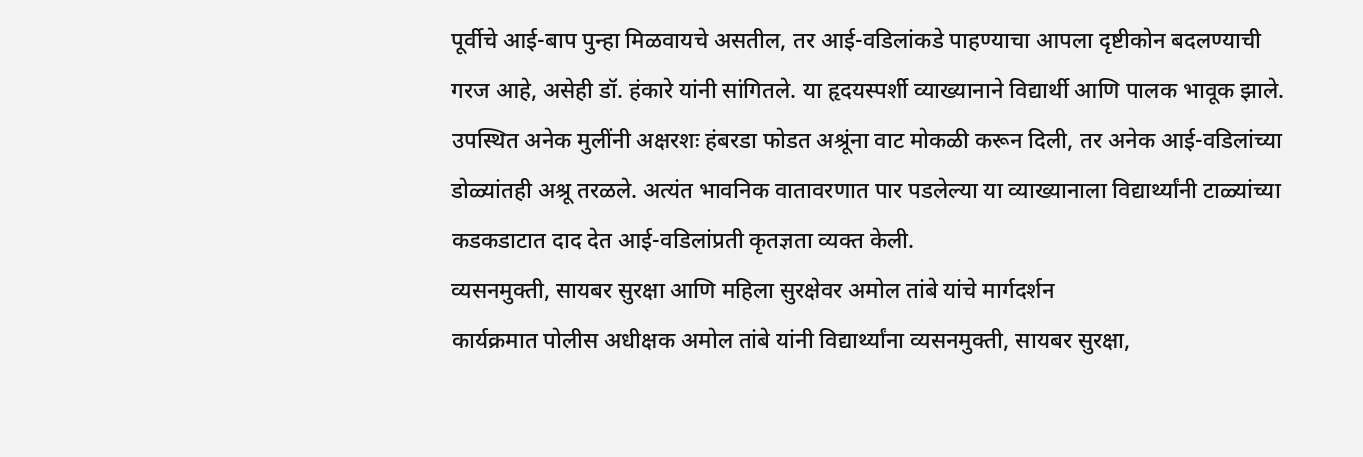पूर्वीचे आई-बाप पुन्हा मिळवायचे असतील, तर आई-वडिलांकडे पाहण्याचा आपला दृष्टीकोन बदलण्याची गरज आहे, असेही डॉ. हंकारे यांनी सांगितले. या हृदयस्पर्शी व्याख्यानाने विद्यार्थी आणि पालक भावूक झाले. उपस्थित अनेक मुलींनी अक्षरशः हंबरडा फोडत अश्रूंना वाट मोकळी करून दिली, तर अनेक आई-वडिलांच्या डोळ्यांतही अश्रू तरळले. अत्यंत भावनिक वातावरणात पार पडलेल्या या व्याख्यानाला विद्यार्थ्यांनी टाळ्यांच्या कडकडाटात दाद देत आई-वडिलांप्रती कृतज्ञता व्यक्त केली.
व्यसनमुक्ती, सायबर सुरक्षा आणि महिला सुरक्षेवर अमोल तांबे यांचे मार्गदर्शन
कार्यक्रमात पोलीस अधीक्षक अमोल तांबे यांनी विद्यार्थ्यांना व्यसनमुक्ती, सायबर सुरक्षा,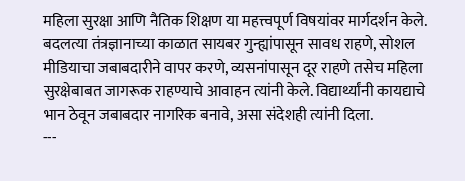महिला सुरक्षा आणि नैतिक शिक्षण या महत्त्वपूर्ण विषयांवर मार्गदर्शन केले. बदलत्या तंत्रज्ञानाच्या काळात सायबर गुन्ह्यांपासून सावध राहणे, सोशल मीडियाचा जबाबदारीने वापर करणे, व्यसनांपासून दूर राहणे तसेच महिला सुरक्षेबाबत जागरूक राहण्याचे आवाहन त्यांनी केले. विद्यार्थ्यांनी कायद्याचे भान ठेवून जबाबदार नागरिक बनावे, असा संदेशही त्यांनी दिला.
---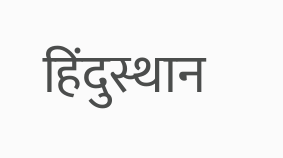हिंदुस्थान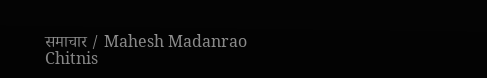समाचार / Mahesh Madanrao Chitnis